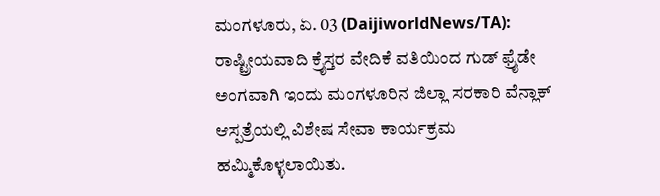ಮಂಗಳೂರು, ಏ. 03 (DaijiworldNews/TA): ರಾಷ್ಟ್ರೀಯವಾದಿ ಕ್ರೈಸ್ತರ ವೇದಿಕೆ ವತಿಯಿಂದ ಗುಡ್ ಫ್ರೈಡೇ ಅಂಗವಾಗಿ ಇಂದು ಮಂಗಳೂರಿನ ಜಿಲ್ಲಾ ಸರಕಾರಿ ವೆನ್ಲಾಕ್ ಆಸ್ಪತ್ರೆಯಲ್ಲಿ ವಿಶೇಷ ಸೇವಾ ಕಾರ್ಯಕ್ರಮ ಹಮ್ಮಿಕೊಳ್ಳಲಾಯಿತು.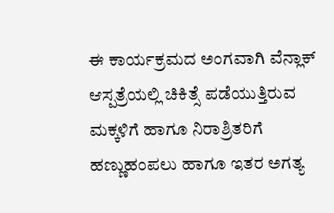ಈ ಕಾರ್ಯಕ್ರಮದ ಅಂಗವಾಗಿ ವೆನ್ಲಾಕ್ ಆಸ್ಪತ್ರೆಯಲ್ಲಿ ಚಿಕಿತ್ಸೆ ಪಡೆಯುತ್ತಿರುವ ಮಕ್ಕಳಿಗೆ ಹಾಗೂ ನಿರಾಶ್ರಿತರಿಗೆ ಹಣ್ಣುಹಂಪಲು ಹಾಗೂ ಇತರ ಅಗತ್ಯ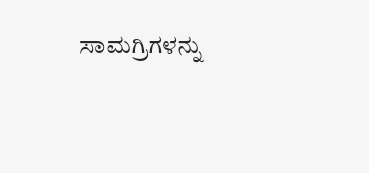ಸಾಮಗ್ರಿಗಳನ್ನು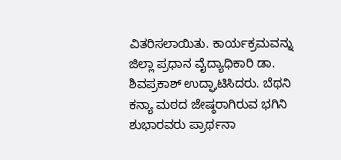ವಿತರಿಸಲಾಯಿತು. ಕಾರ್ಯಕ್ರಮವನ್ನು ಜಿಲ್ಲಾ ಪ್ರಧಾನ ವೈದ್ಯಾಧಿಕಾರಿ ಡಾ. ಶಿವಪ್ರಕಾಶ್ ಉದ್ಘಾಟಿಸಿದರು. ಬೆಥನಿ ಕನ್ಯಾ ಮಠದ ಜೇಷ್ಠರಾಗಿರುವ ಭಗಿನಿ ಶುಭಾರವರು ಪ್ರಾರ್ಥನಾ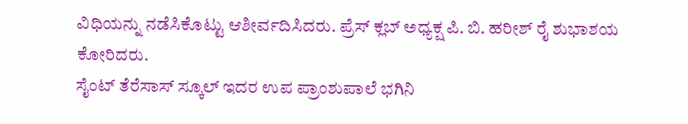ವಿಧಿಯನ್ನು ನಡೆಸಿಕೊಟ್ಟು ಆಶೀರ್ವದಿಸಿದರು. ಪ್ರೆಸ್ ಕ್ಲಬ್ ಅಧ್ಯಕ್ಷ ಪಿ. ಬಿ. ಹರೀಶ್ ರೈ ಶುಭಾಶಯ ಕೋರಿದರು.
ಸೈಂಟ್ ತೆರೆಸಾಸ್ ಸ್ಕೂಲ್ ಇದರ ಉಪ ಪ್ರಾಂಶುಪಾಲೆ ಭಗಿನಿ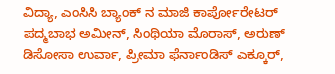ವಿದ್ಯಾ, ಎಂಸಿಸಿ ಬ್ಯಾಂಕ್ ನ ಮಾಜಿ ಕಾರ್ಪೋರೇಟರ್ ಪದ್ಮಬಾಭ ಅಮೀನ್, ಸಿಂಥಿಯಾ ಮೊರಾಸ್, ಅರುಣ್ ಡಿಸೋಸಾ ಉರ್ವಾ, ಪ್ರೀಮಾ ಫೆರ್ನಾಂಡಿಸ್ ಎಕ್ಕೂರ್,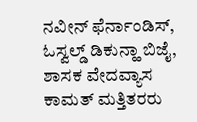ನವೀನ್ ಫೆರ್ನಾಂಡಿಸ್, ಓಸ್ವಲ್ಡ್ ಡಿಕುನ್ಹಾ ಬಿಜೈ, ಶಾಸಕ ವೇದವ್ಯಾಸ ಕಾಮತ್ ಮತ್ತಿತರರು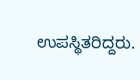ಉಪಸ್ಥಿತರಿದ್ದರು.